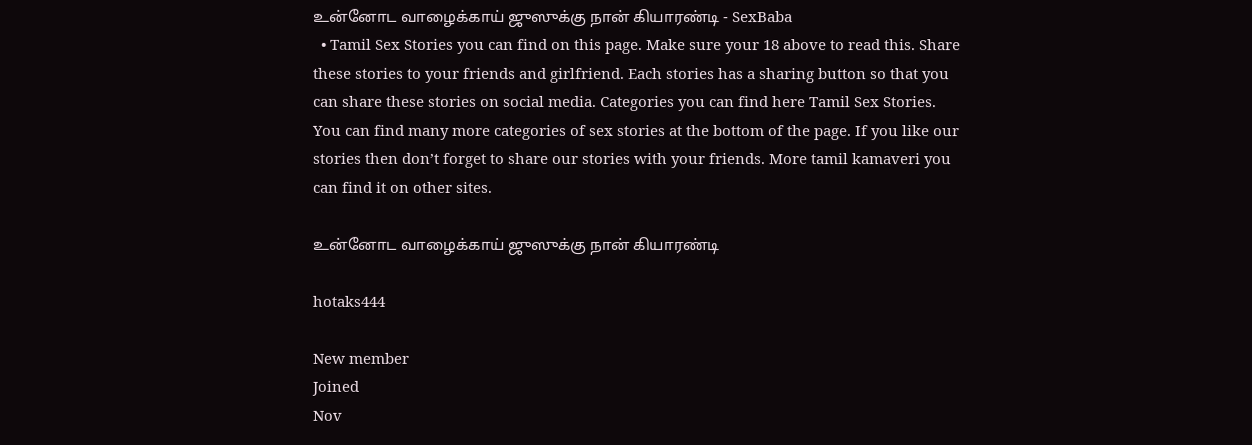உன்னோட வாழைக்காய் ஜுஸுக்கு நான் கியாரண்டி - SexBaba
  • Tamil Sex Stories you can find on this page. Make sure your 18 above to read this. Share these stories to your friends and girlfriend. Each stories has a sharing button so that you can share these stories on social media. Categories you can find here Tamil Sex Stories. You can find many more categories of sex stories at the bottom of the page. If you like our stories then don’t forget to share our stories with your friends. More tamil kamaveri you can find it on other sites.

உன்னோட வாழைக்காய் ஜுஸுக்கு நான் கியாரண்டி

hotaks444

New member
Joined
Nov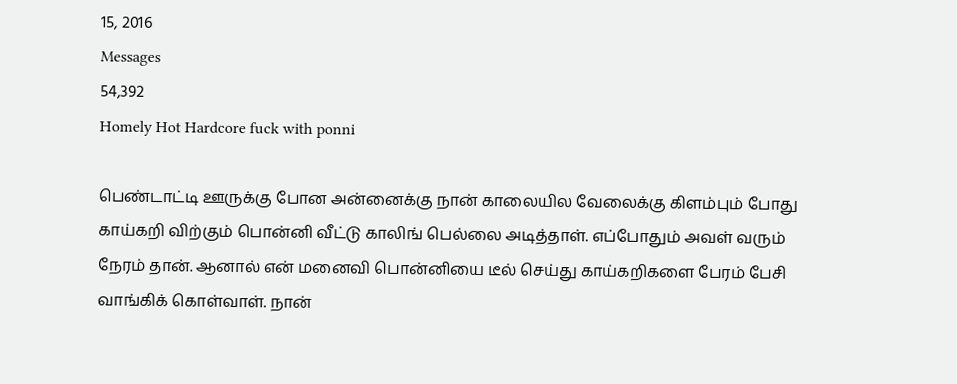15, 2016
Messages
54,392
Homely Hot Hardcore fuck with ponni

பெண்டாட்டி ஊருக்கு போன அன்னைக்கு நான் காலையில வேலைக்கு கிளம்பும் போது காய்கறி விற்கும் பொன்னி வீட்டு காலிங் பெல்லை அடித்தாள். எப்போதும் அவள் வரும் நேரம் தான். ஆனால் என் மனைவி பொன்னியை டீல் செய்து காய்கறிகளை பேரம் பேசி வாங்கிக் கொள்வாள். நான்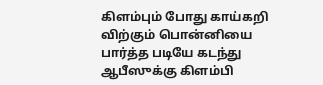கிளம்பும் போது காய்கறி விற்கும் பொன்னியை பார்த்த படியே கடந்து ஆபீஸுக்கு கிளம்பி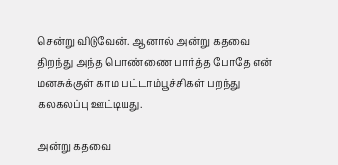சென்று விடுவேன். ஆனால் அன்று கதவை திறந்து அந்த பொண்ணை பார்த்த போதே என் மனசுக்குள் காம பட்டாம்பூச்சிகள் பறந்து கலகலப்பு ஊட்டியது.

அன்று கதவை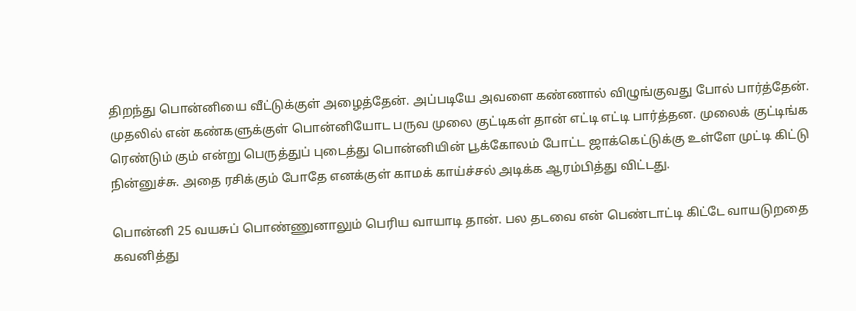திறந்து பொன்னியை வீட்டுக்குள் அழைத்தேன். அப்படியே அவளை கண்ணால் விழுங்குவது போல் பார்த்தேன். முதலில் என் கண்களுக்குள் பொன்னியோட பருவ முலை குட்டிகள் தான் எட்டி எட்டி பார்த்தன. முலைக் குட்டிங்க ரெண்டும் கும் என்று பெருத்துப் புடைத்து பொன்னியின் பூக்கோலம் போட்ட ஜாக்கெட்டுக்கு உள்ளே முட்டி கிட்டு நின்னுச்சு. அதை ரசிக்கும் போதே எனக்குள் காமக் காய்ச்சல் அடிக்க ஆரம்பித்து விட்டது.

பொன்னி 25 வயசுப் பொண்ணுனாலும் பெரிய வாயாடி தான். பல தடவை என் பெண்டாட்டி கிட்டே வாயடுறதை கவனித்து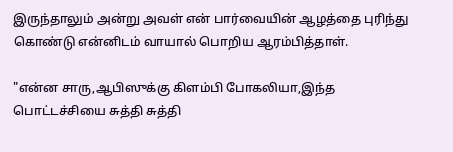இருந்தாலும் அன்று அவள் என் பார்வையின் ஆழத்தை புரிந்து கொண்டு என்னிடம் வாயால் பொறிய ஆரம்பித்தாள்.

"என்ன சாரு,ஆபிஸுக்கு கிளம்பி போகலியா,இந்த பொட்டச்சியை சுத்தி சுத்தி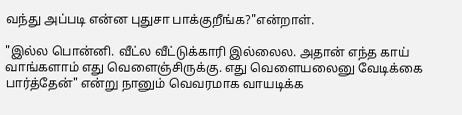வந்து அப்படி என்ன புதுசா பாக்குறீங்க?"என்றாள்.

"இல்ல பொன்னி. வீட்ல வீட்டுக்காரி இல்லைல. அதான் எந்த காய் வாங்களாம் எது வெளைஞ்சிருக்கு. எது வெளையலைனு வேடிக்கை பார்த்தேன்" என்று நானும் வெவரமாக வாயடிக்க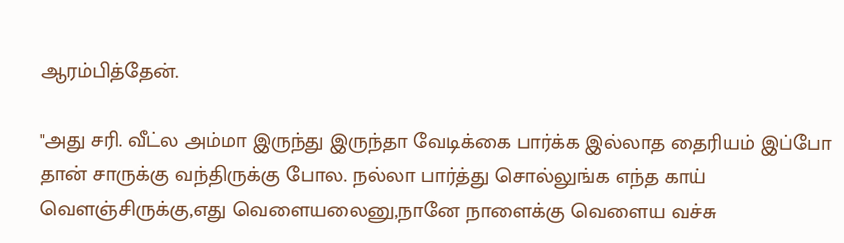ஆரம்பித்தேன்.

"அது சரி. வீட்ல அம்மா இருந்து இருந்தா வேடிக்கை பார்க்க இல்லாத தைரியம் இப்போ தான் சாருக்கு வந்திருக்கு போல. நல்லா பார்த்து சொல்லுங்க எந்த காய் வெளஞ்சிருக்கு,எது வெளையலைனு,நானே நாளைக்கு வெளைய வச்சு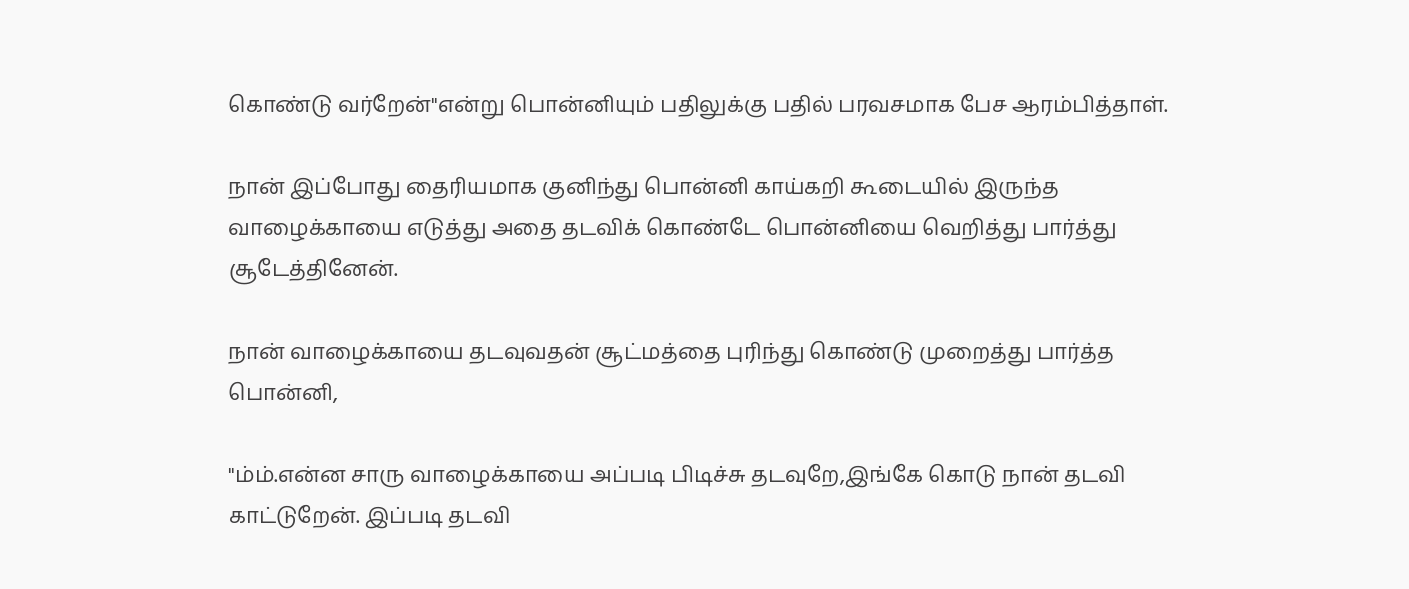கொண்டு வர்றேன்"என்று பொன்னியும் பதிலுக்கு பதில் பரவசமாக பேச ஆரம்பித்தாள்.

நான் இப்போது தைரியமாக குனிந்து பொன்னி காய்கறி கூடையில் இருந்த வாழைக்காயை எடுத்து அதை தடவிக் கொண்டே பொன்னியை வெறித்து பார்த்து சூடேத்தினேன்.

நான் வாழைக்காயை தடவுவதன் சூட்மத்தை புரிந்து கொண்டு முறைத்து பார்த்த பொன்னி,

"ம்ம்.என்ன சாரு வாழைக்காயை அப்படி பிடிச்சு தடவுறே,இங்கே கொடு நான் தடவி காட்டுறேன். இப்படி தடவி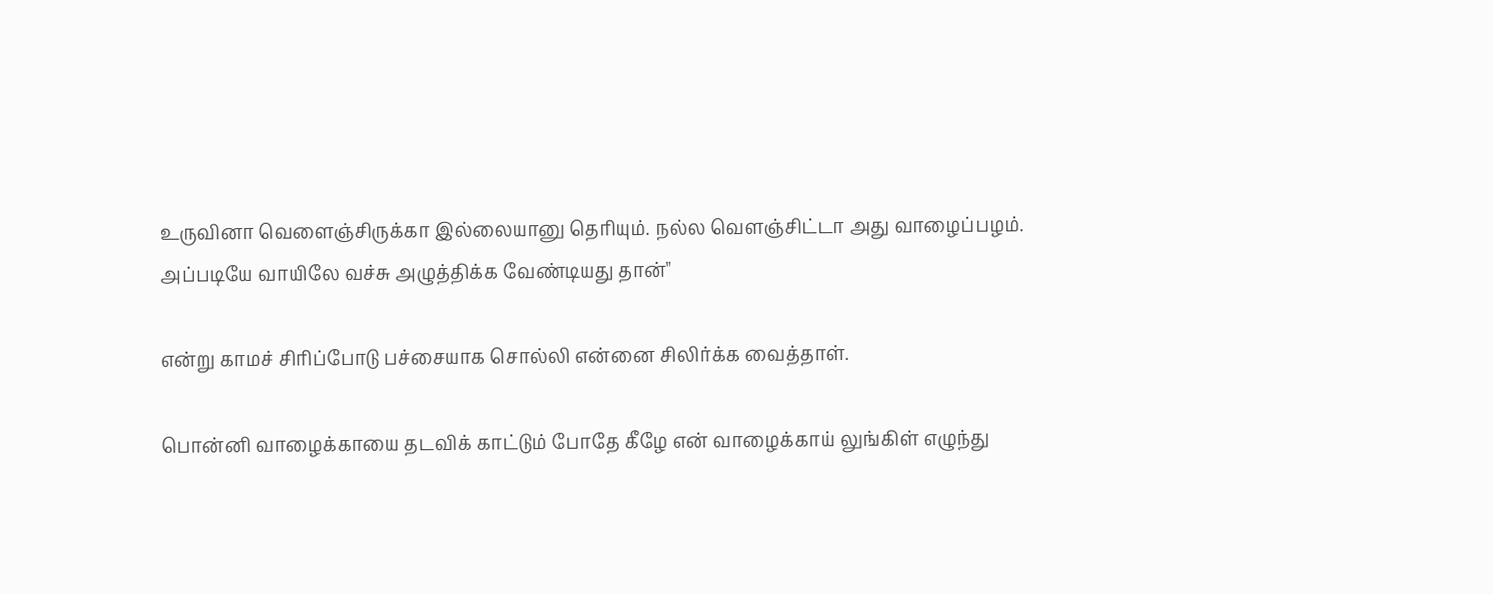உருவினா வெளைஞ்சிருக்கா இல்லையானு தெரியும். நல்ல வெளஞ்சிட்டா அது வாழைப்பழம். அப்படியே வாயிலே வச்சு அழுத்திக்க வேண்டியது தான்"

என்று காமச் சிரிப்போடு பச்சையாக சொல்லி என்னை சிலிர்க்க வைத்தாள்.

பொன்னி வாழைக்காயை தடவிக் காட்டும் போதே கீழே என் வாழைக்காய் லுங்கிள் எழுந்து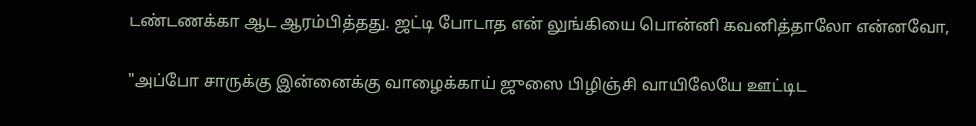டண்டணக்கா ஆட ஆரம்பித்தது. ஜட்டி போடாத என் லுங்கியை பொன்னி கவனித்தாலோ என்னவோ,

"அப்போ சாருக்கு இன்னைக்கு வாழைக்காய் ஜுஸை பிழிஞ்சி வாயிலேயே ஊட்டிட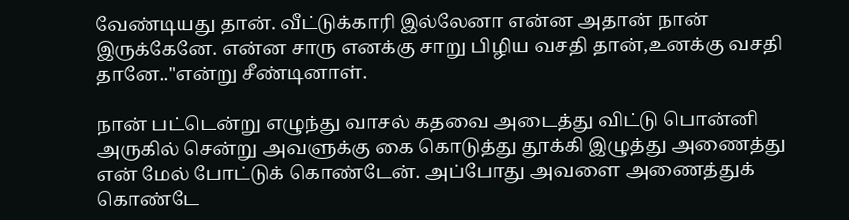வேண்டியது தான். வீட்டுக்காரி இல்லேனா என்ன அதான் நான் இருக்கேனே. என்ன சாரு எனக்கு சாறு பிழிய வசதி தான்,உனக்கு வசதி தானே.."என்று சீண்டினாள்.

நான் பட்டென்று எழுந்து வாசல் கதவை அடைத்து விட்டு பொன்னி அருகில் சென்று அவளுக்கு கை கொடுத்து தூக்கி இழுத்து அணைத்து என் மேல் போட்டுக் கொண்டேன். அப்போது அவளை அணைத்துக் கொண்டே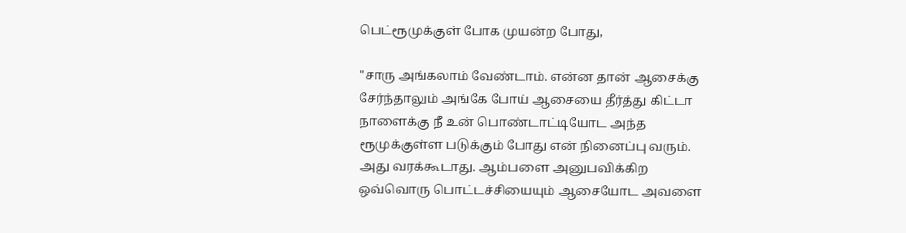பெட்ரூமுக்குள் போக முயன்ற போது,

"சாரு அங்கலாம் வேண்டாம். என்ன தான் ஆசைக்கு சேர்ந்தாலும் அங்கே போய் ஆசையை தீர்த்து கிட்டா நாளைக்கு நீ உன் பொண்டாட்டியோட அந்த ரூமுக்குள்ள படுக்கும் போது என் நினைப்பு வரும். அது வரக்கூடாது. ஆம்பளை அனுபவிக்கிற ஒவ்வொரு பொட்டச்சியையும் ஆசையோட அவளை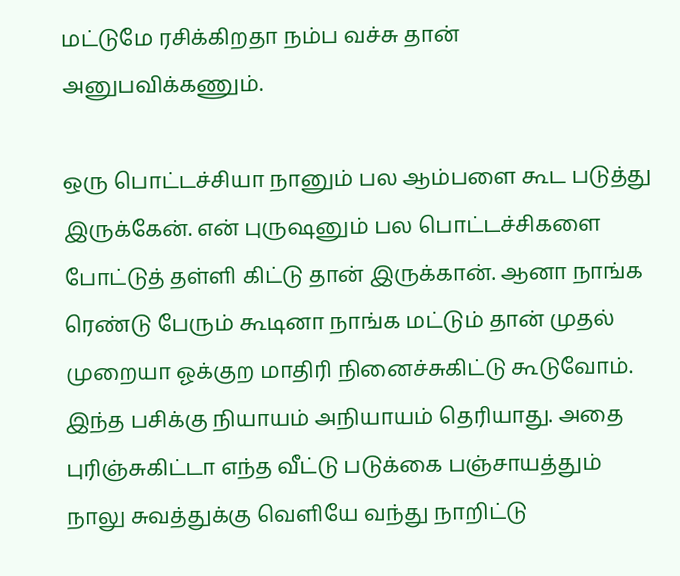மட்டுமே ரசிக்கிறதா நம்ப வச்சு தான் அனுபவிக்கணும்.

ஒரு பொட்டச்சியா நானும் பல ஆம்பளை கூட படுத்து இருக்கேன். என் புருஷனும் பல பொட்டச்சிகளை போட்டுத் தள்ளி கிட்டு தான் இருக்கான். ஆனா நாங்க ரெண்டு பேரும் கூடினா நாங்க மட்டும் தான் முதல் முறையா ஓக்குற மாதிரி நினைச்சுகிட்டு கூடுவோம். இந்த பசிக்கு நியாயம் அநியாயம் தெரியாது. அதை புரிஞ்சுகிட்டா எந்த வீட்டு படுக்கை பஞ்சாயத்தும் நாலு சுவத்துக்கு வெளியே வந்து நாறிட்டு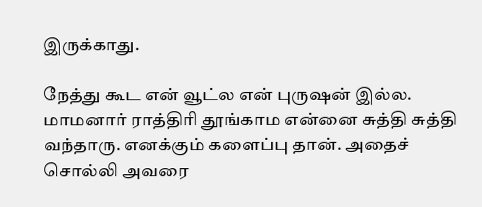இருக்காது.

நேத்து கூட என் வூட்ல என் புருஷன் இல்ல. மாமனார் ராத்திரி தூங்காம என்னை சுத்தி சுத்தி வந்தாரு. எனக்கும் களைப்பு தான். அதைச் சொல்லி அவரை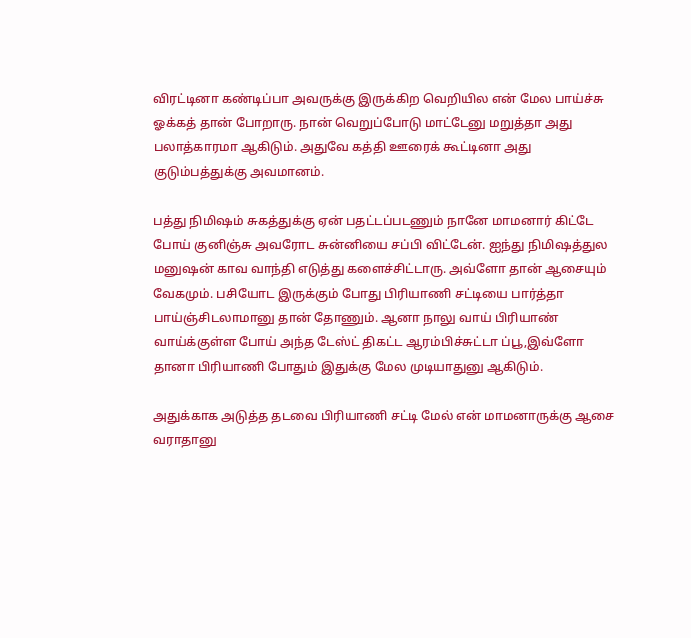விரட்டினா கண்டிப்பா அவருக்கு இருக்கிற வெறியில என் மேல பாய்ச்சு ஓக்கத் தான் போறாரு. நான் வெறுப்போடு மாட்டேனு மறுத்தா அது பலாத்காரமா ஆகிடும். அதுவே கத்தி ஊரைக் கூட்டினா அது குடும்பத்துக்கு அவமானம்.

பத்து நிமிஷம் சுகத்துக்கு ஏன் பதட்டப்படணும் நானே மாமனார் கிட்டே போய் குனிஞ்சு அவரோட சுன்னியை சப்பி விட்டேன். ஐந்து நிமிஷத்துல மனுஷன் காவ வாந்தி எடுத்து களைச்சிட்டாரு. அவ்ளோ தான் ஆசையும் வேகமும். பசியோட இருக்கும் போது பிரியாணி சட்டியை பார்த்தா பாய்ஞ்சிடலாமானு தான் தோணும். ஆனா நாலு வாய் பிரியாண் வாய்க்குள்ள போய் அந்த டேஸ்ட் திகட்ட ஆரம்பிச்சுட்டா ப்பூ,இவ்ளோ தானா பிரியாணி போதும் இதுக்கு மேல முடியாதுனு ஆகிடும்.

அதுக்காக அடுத்த தடவை பிரியாணி சட்டி மேல் என் மாமனாருக்கு ஆசை வராதானு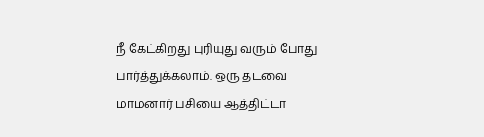நீ கேட்கிறது புரியுது வரும் போது பார்த்துக்கலாம். ஒரு தடவை மாமனார் பசியை ஆத்திட்டா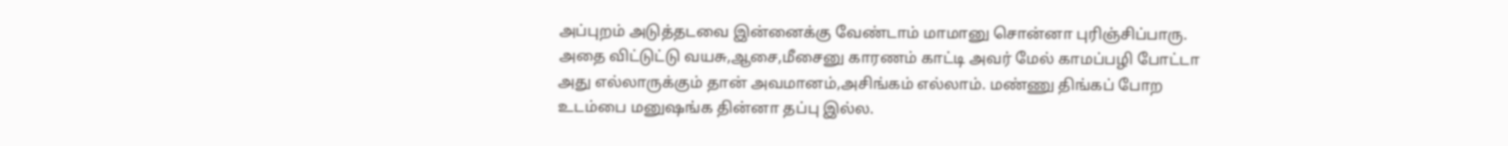அப்புறம் அடுத்தடவை இன்னைக்கு வேண்டாம் மாமானு சொன்னா புரிஞ்சிப்பாரு. அதை விட்டுட்டு வயசு,ஆசை,மீசைனு காரணம் காட்டி அவர் மேல் காமப்பழி போட்டா அது எல்லாருக்கும் தான் அவமானம்,அசிங்கம் எல்லாம். மண்ணு திங்கப் போற உடம்பை மனுஷங்க தின்னா தப்பு இல்ல.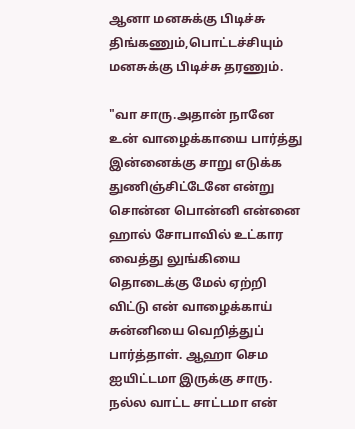ஆனா மனசுக்கு பிடிச்சு திங்கணும்,பொட்டச்சியும் மனசுக்கு பிடிச்சு தரணும்.

"வா சாரு.அதான் நானே உன் வாழைக்காயை பார்த்து இன்னைக்கு சாறு எடுக்க துணிஞ்சிட்டேனே என்று சொன்ன பொன்னி என்னை ஹால் சோபாவில் உட்கார வைத்து லுங்கியை தொடைக்கு மேல் ஏற்றி விட்டு என் வாழைக்காய் சுன்னியை வெறித்துப் பார்த்தாள். ஆஹா செம ஐயிட்டமா இருக்கு சாரு. நல்ல வாட்ட சாட்டமா என்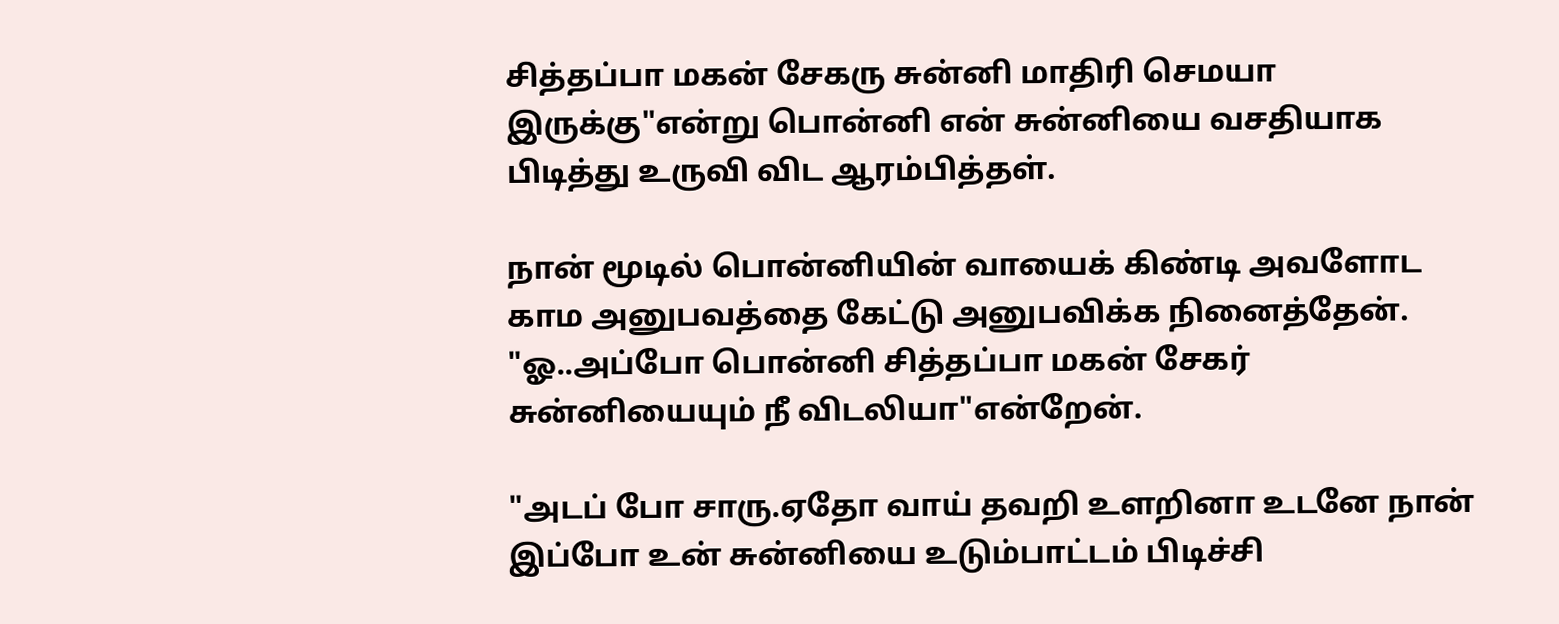சித்தப்பா மகன் சேகரு சுன்னி மாதிரி செமயா இருக்கு"என்று பொன்னி என் சுன்னியை வசதியாக பிடித்து உருவி விட ஆரம்பித்தள்.

நான் மூடில் பொன்னியின் வாயைக் கிண்டி அவளோட காம அனுபவத்தை கேட்டு அனுபவிக்க நினைத்தேன். "ஓ..அப்போ பொன்னி சித்தப்பா மகன் சேகர் சுன்னியையும் நீ விடலியா"என்றேன்.

"அடப் போ சாரு.ஏதோ வாய் தவறி உளறினா உடனே நான் இப்போ உன் சுன்னியை உடும்பாட்டம் பிடிச்சி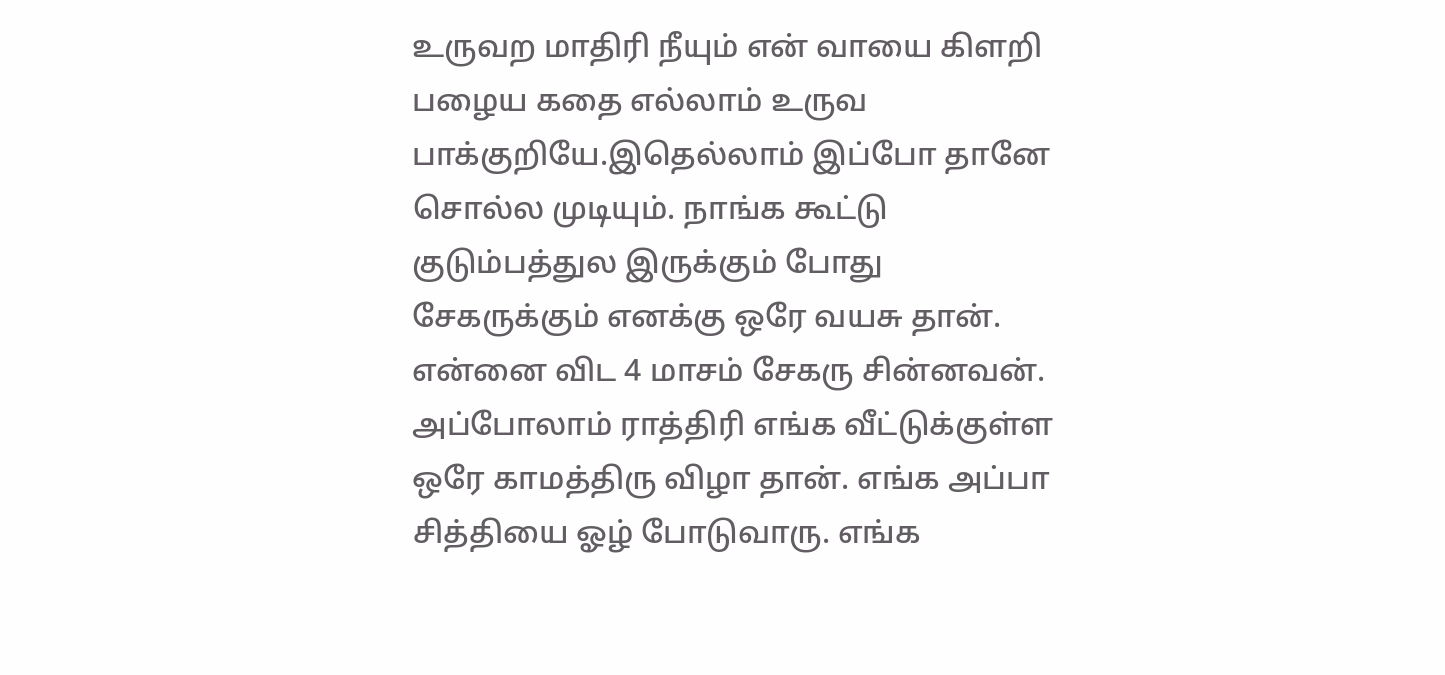உருவற மாதிரி நீயும் என் வாயை கிளறி பழைய கதை எல்லாம் உருவ பாக்குறியே.இதெல்லாம் இப்போ தானே சொல்ல முடியும். நாங்க கூட்டு குடும்பத்துல இருக்கும் போது சேகருக்கும் எனக்கு ஒரே வயசு தான். என்னை விட 4 மாசம் சேகரு சின்னவன். அப்போலாம் ராத்திரி எங்க வீட்டுக்குள்ள ஒரே காமத்திரு விழா தான். எங்க அப்பா சித்தியை ஓழ் போடுவாரு. எங்க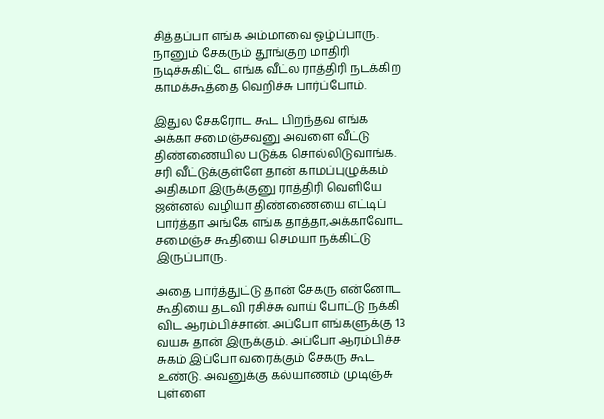சித்தப்பா எங்க அம்மாவை ஓழ்ப்பாரு. நானும் சேகரும் தூங்குற மாதிரி நடிச்சுகிட்டே எங்க வீட்ல ராத்திரி நடக்கிற காமக்கூத்தை வெறிச்சு பார்ப்போம்.

இதுல சேகரோட கூட பிறந்தவ எங்க அக்கா சமைஞ்சவனு அவளை வீட்டு திண்ணையில படுக்க சொல்லிடுவாங்க. சரி வீட்டுக்குள்ளே தான் காமப்புழுக்கம் அதிகமா இருக்குனு ராத்திரி வெளியே ஜன்னல் வழியா திண்ணையை எட்டிப் பார்த்தா அங்கே எங்க தாத்தா,அக்காவோட சமைஞ்ச கூதியை செமயா நக்கிட்டு இருப்பாரு.

அதை பார்த்துட்டு தான் சேகரு என்னோட கூதியை தடவி ரசிச்சு வாய் போட்டு நக்கி விட ஆரம்பிச்சான். அப்போ எங்களுக்கு 13 வயசு தான் இருக்கும். அப்போ ஆரம்பிச்ச சுகம் இப்போ வரைக்கும் சேகரு கூட உண்டு. அவனுக்கு கல்யாணம் முடிஞ்சு புள்ளை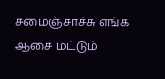சமைஞ்சாச்சு எங்க ஆசை மட்டும்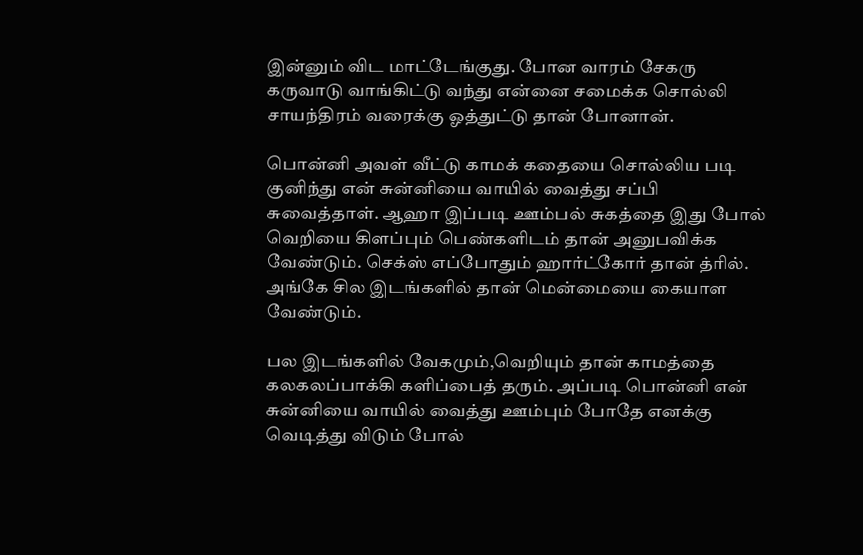இன்னும் விட மாட்டேங்குது. போன வாரம் சேகரு கருவாடு வாங்கிட்டு வந்து என்னை சமைக்க சொல்லி சாயந்திரம் வரைக்கு ஓத்துட்டு தான் போனான்.

பொன்னி அவள் வீட்டு காமக் கதையை சொல்லிய படி குனிந்து என் சுன்னியை வாயில் வைத்து சப்பி சுவைத்தாள். ஆஹா இப்படி ஊம்பல் சுகத்தை இது போல் வெறியை கிளப்பும் பெண்களிடம் தான் அனுபவிக்க வேண்டும். செக்ஸ் எப்போதும் ஹார்ட்கோர் தான் த்ரில். அங்கே சில இடங்களில் தான் மென்மையை கையாள வேண்டும்.

பல இடங்களில் வேகமும்,வெறியும் தான் காமத்தை கலகலப்பாக்கி களிப்பைத் தரும். அப்படி பொன்னி என் சுன்னியை வாயில் வைத்து ஊம்பும் போதே எனக்கு வெடித்து விடும் போல்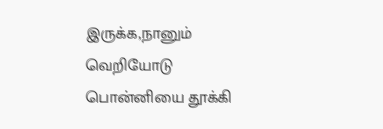இருக்க,நானும் வெறியோடு பொன்னியை தூக்கி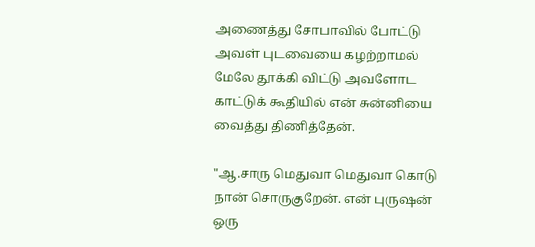அணைத்து சோபாவில் போட்டு அவள் புடவையை கழற்றாமல் மேலே தூக்கி விட்டு அவளோட காட்டுக் கூதியில் என் சுன்னியை வைத்து திணித்தேன்.

"ஆ.சாரு மெதுவா மெதுவா கொடு நான் சொருகுறேன். என் புருஷன் ஒரு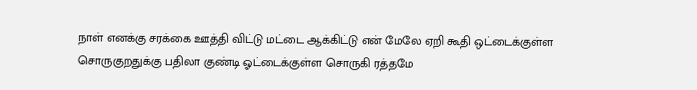நாள் எனக்கு சரக்கை ஊத்தி விட்டு மட்டை ஆக்கிட்டு என் மேலே ஏறி கூதி ஒட்டைக்குள்ள சொருகுறதுக்கு பதிலா குண்டி ஓட்டைக்குள்ள சொருகி ரத்தமே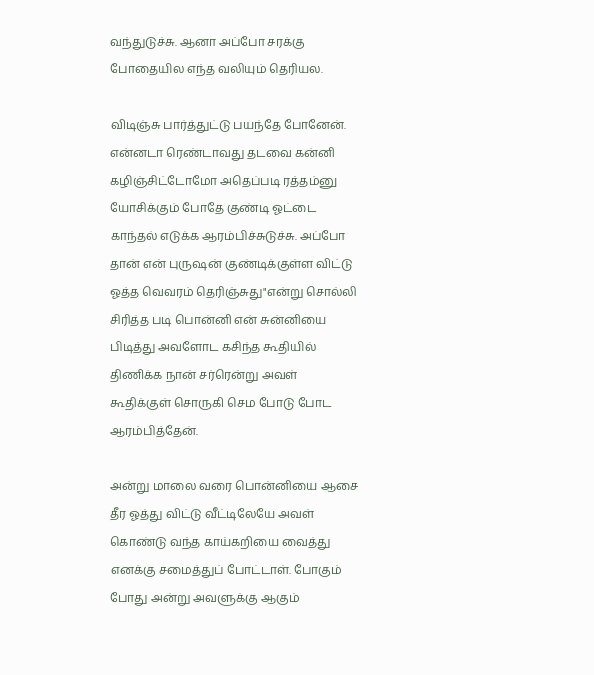வந்துடுச்சு. ஆனா அப்போ சரக்கு போதையில எந்த வலியும் தெரியல.

விடிஞ்சு பார்த்துட்டு பயந்தே போனேன். என்னடா ரெண்டாவது தடவை கன்னி கழிஞ்சிட்டோமோ அதெப்படி ரத்தம்னு யோசிக்கும் போதே குண்டி ஓட்டை காந்தல் எடுக்க ஆரம்பிச்சுடுச்சு. அப்போ தான் என் புருஷன் குண்டிக்குள்ள விட்டு ஓத்த வெவரம் தெரிஞ்சுது"என்று சொல்லி சிரித்த படி பொன்னி என் சுன்னியை பிடித்து அவளோட கசிந்த கூதியில் திணிக்க நான் சர்ரென்று அவள் கூதிக்குள் சொருகி செம போடு போட ஆரம்பித்தேன்.

அன்று மாலை வரை பொன்னியை ஆசை தீர ஓத்து விட்டு வீட்டிலேயே அவள் கொண்டு வந்த காய்கறியை வைத்து எனக்கு சமைத்துப் போட்டாள். போகும் போது அன்று அவளுக்கு ஆகும்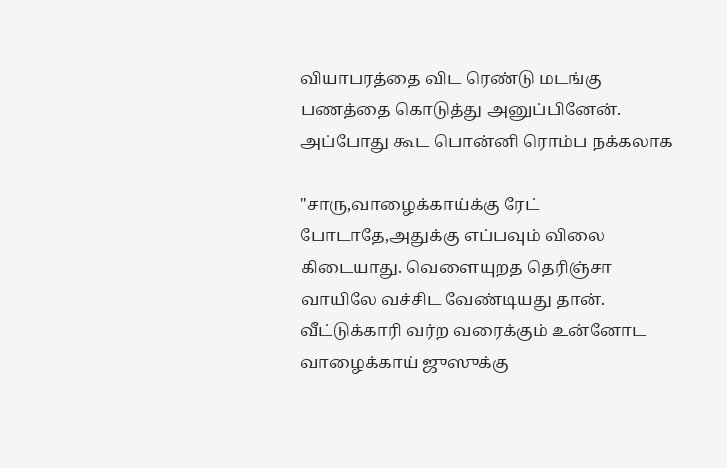வியாபரத்தை விட ரெண்டு மடங்கு பணத்தை கொடுத்து அனுப்பினேன். அப்போது கூட பொன்னி ரொம்ப நக்கலாக

"சாரு,வாழைக்காய்க்கு ரேட் போடாதே,அதுக்கு எப்பவும் விலை கிடையாது. வெளையுறத தெரிஞ்சா வாயிலே வச்சிட வேண்டியது தான். வீட்டுக்காரி வர்ற வரைக்கும் உன்னோட வாழைக்காய் ஜுஸுக்கு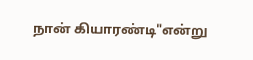நான் கியாரண்டி"என்று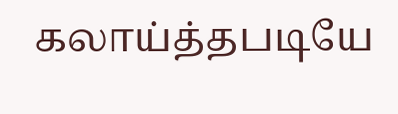கலாய்த்தபடியே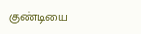குண்டியை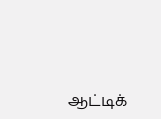ஆட்டிக்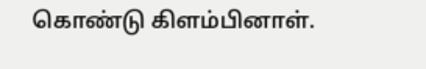கொண்டு கிளம்பினாள்.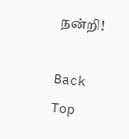நன்றி!

Back
Top